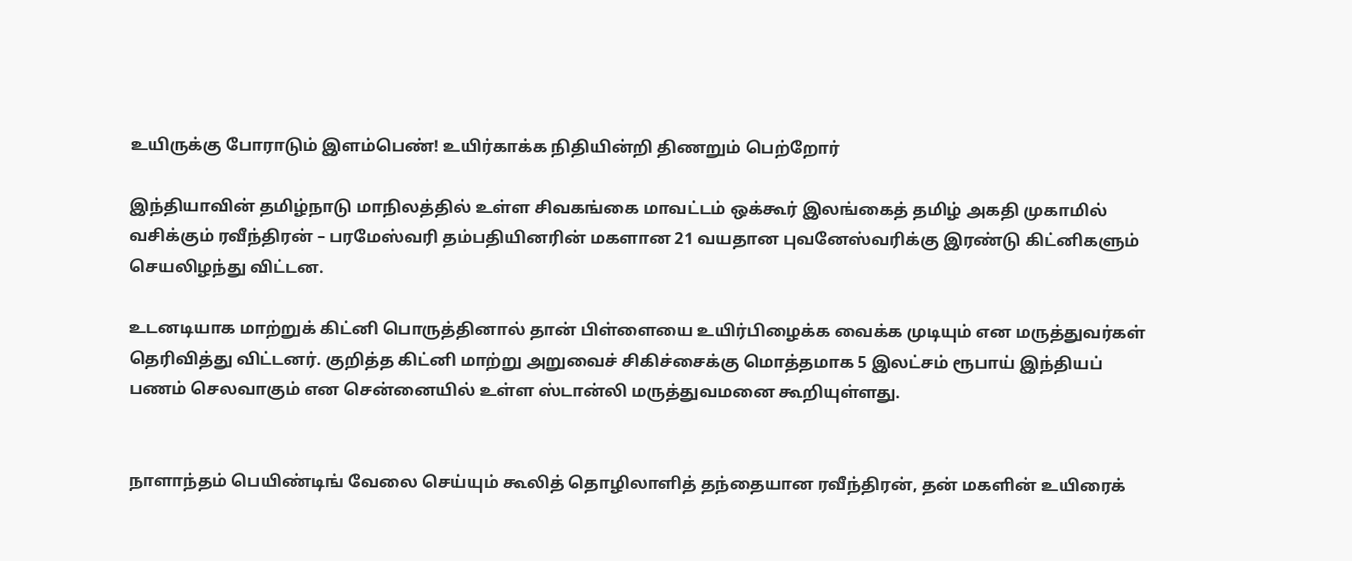உயிருக்கு போராடும் இளம்பெண்! உயிர்காக்க நிதியின்றி திணறும் பெற்றோர்

இந்தியாவின் தமிழ்நாடு மாநிலத்தில் உள்ள சிவகங்கை மாவட்டம் ஒக்கூர் இலங்கைத் தமிழ் அகதி முகாமில் வசிக்கும் ரவீந்திரன் – பரமேஸ்வரி தம்பதியினரின் மகளான 21 வயதான புவனேஸ்வரிக்கு இரண்டு கிட்னிகளும் செயலிழந்து விட்டன.

உடனடியாக மாற்றுக் கிட்னி பொருத்தினால் தான் பிள்ளையை உயிர்பிழைக்க வைக்க முடியும் என மருத்துவர்கள் தெரிவித்து விட்டனர். குறித்த கிட்னி மாற்று அறுவைச் சிகிச்சைக்கு மொத்தமாக 5 இலட்சம் ரூபாய் இந்தியப் பணம் செலவாகும் என சென்னையில் உள்ள ஸ்டான்லி மருத்துவமனை கூறியுள்ளது.


நாளாந்தம் பெயிண்டிங் வேலை செய்யும் கூலித் தொழிலாளித் தந்தையான ரவீந்திரன், தன் மகளின் உயிரைக்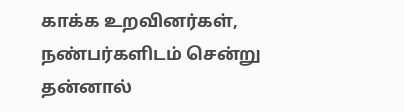காக்க உறவினர்கள், நண்பர்களிடம் சென்று தன்னால்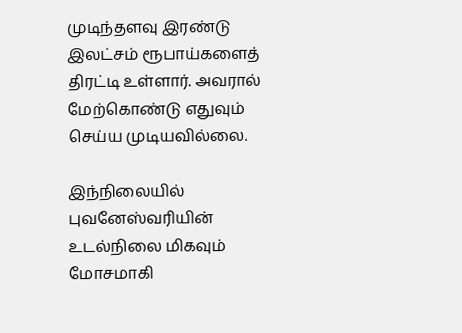முடிந்தளவு இரண்டு இலட்சம் ரூபாய்களைத் திரட்டி உள்ளார். அவரால் மேற்கொண்டு எதுவும் செய்ய முடியவில்லை.

இந்நிலையில் புவனேஸ்வரியின் உடல்நிலை மிகவும் மோசமாகி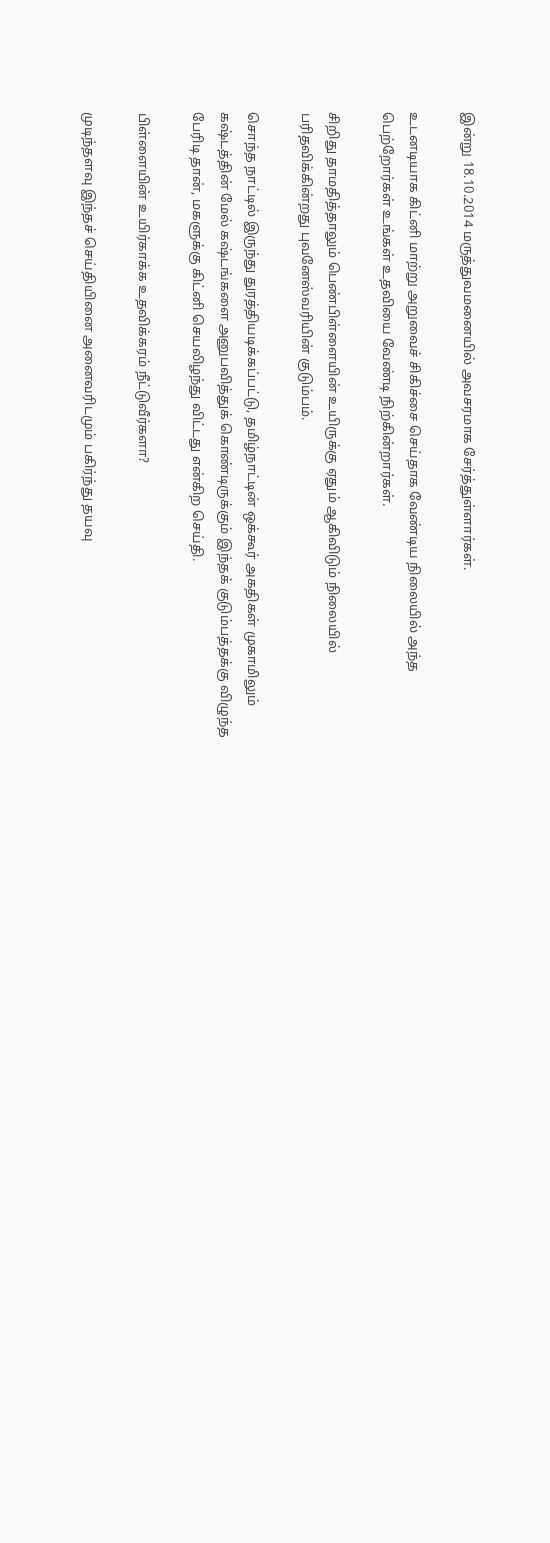இன்று 18.10.2014 மருத்துவமனையில் அவசரமாக சேர்த்துள்ளார்கள்.

உடனடியாக கிட்னி மாற்று அறுவைச் சிகிச்சை செய்தாக வேண்டிய நிலையில் அந்த பெற்றோர்கள் உங்கள் உதவியை வேண்டி நிற்கின்றார்கள்.

சிறிது தாமதித்தாலும் பெண்பிள்ளையின் உயிருக்கு ஏதும் ஆகிவிடும் நிலையில் பரிதவிக்கின்றது புவனேஸ்வரியின் குடும்பம்.

சொந்த நாட்டில் இருந்து துரத்தியடிக்கப்பட்டு, தமிழ்நாட்டின் ஒக்கூர் அகதிகள் முகாமிலும் கஷ்டத்தின் மேல் கஷ்டங்களை அனுபவித்துக் கொண்டிருக்கும் இந்தக் குடும்பத்தக்கு விழுந்த பேரிடி தான், மகளுக்கு கிட்னி செயலிழந்து விட்டது என்கிற செய்தி.

பிள்ளையின் உயிர்காக்க உதவிக்கரம் நீட்டுவீர்களா?

முடிந்தளவு இந்தச் செய்தியினை அனைவரிடமும் பகிர்ந்து தயவு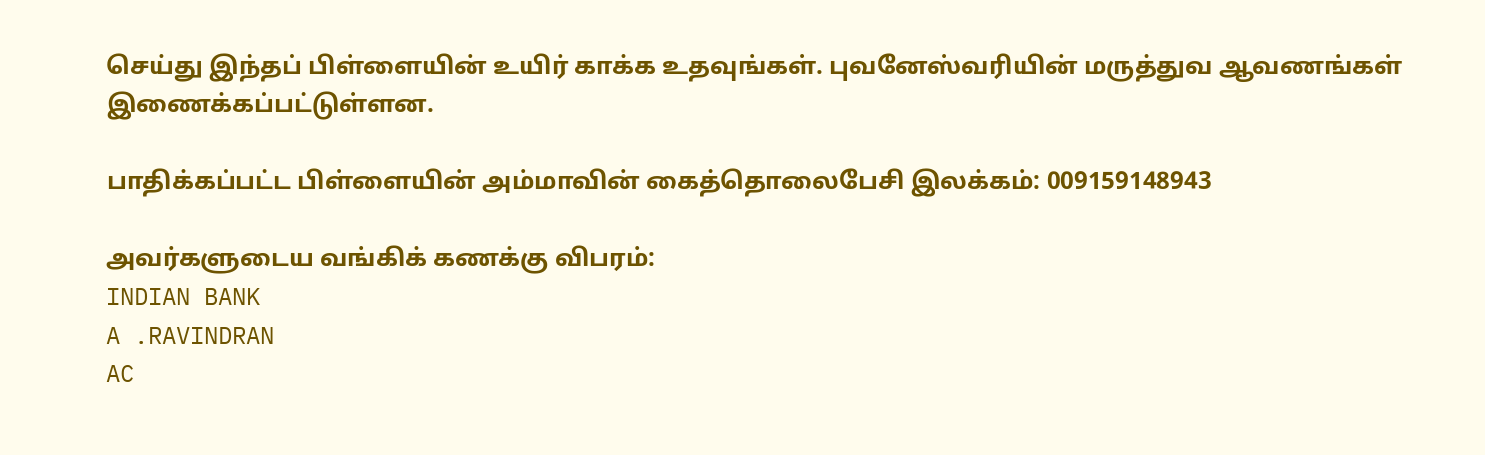செய்து இந்தப் பிள்ளையின் உயிர் காக்க உதவுங்கள். புவனேஸ்வரியின் மருத்துவ ஆவணங்கள் இணைக்கப்பட்டுள்ளன.

பாதிக்கப்பட்ட பிள்ளையின் அம்மாவின் கைத்தொலைபேசி இலக்கம்: 009159148943

அவர்களுடைய வங்கிக் கணக்கு விபரம்:
INDIAN BANK
A .RAVINDRAN
AC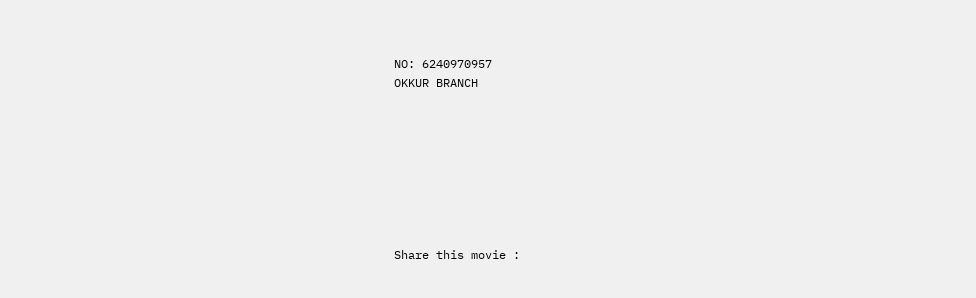NO: 6240970957
OKKUR BRANCH








Share this movie :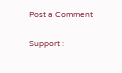Post a Comment


Support :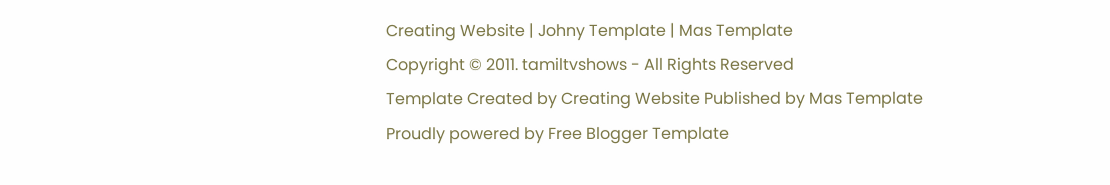Creating Website | Johny Template | Mas Template
Copyright © 2011. tamiltvshows - All Rights Reserved
Template Created by Creating Website Published by Mas Template
Proudly powered by Free Blogger Template